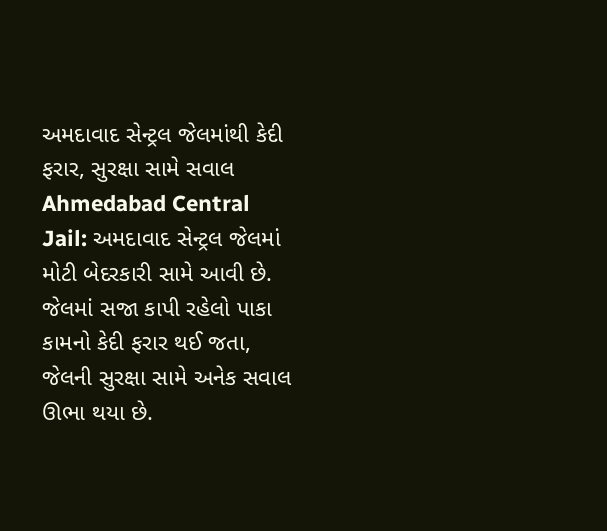અમદાવાદ સેન્ટ્રલ જેલમાંથી કેદી ફરાર, સુરક્ષા સામે સવાલ
Ahmedabad Central Jail: અમદાવાદ સેન્ટ્રલ જેલમાં મોટી બેદરકારી સામે આવી છે. જેલમાં સજા કાપી રહેલો પાકા કામનો કેદી ફરાર થઈ જતા, જેલની સુરક્ષા સામે અનેક સવાલ ઊભા થયા છે.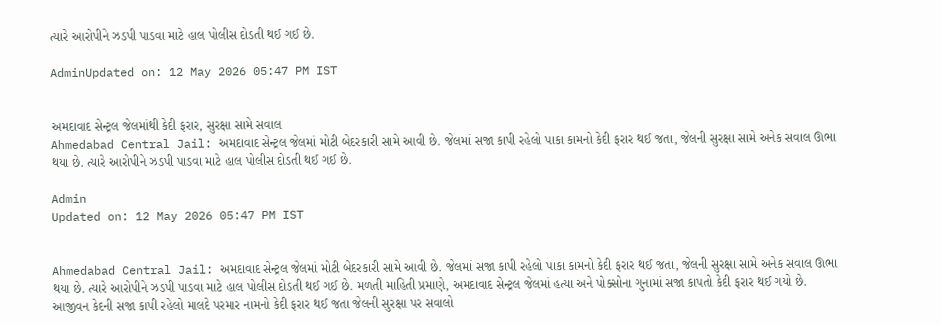ત્યારે આરોપીને ઝડપી પાડવા માટે હાલ પોલીસ દોડતી થઈ ગઈ છે.

AdminUpdated on: 12 May 2026 05:47 PM IST


અમદાવાદ સેન્ટ્રલ જેલમાંથી કેદી ફરાર, સુરક્ષા સામે સવાલ
Ahmedabad Central Jail: અમદાવાદ સેન્ટ્રલ જેલમાં મોટી બેદરકારી સામે આવી છે. જેલમાં સજા કાપી રહેલો પાકા કામનો કેદી ફરાર થઈ જતા, જેલની સુરક્ષા સામે અનેક સવાલ ઊભા થયા છે. ત્યારે આરોપીને ઝડપી પાડવા માટે હાલ પોલીસ દોડતી થઈ ગઈ છે.

Admin
Updated on: 12 May 2026 05:47 PM IST


Ahmedabad Central Jail: અમદાવાદ સેન્ટ્રલ જેલમાં મોટી બેદરકારી સામે આવી છે. જેલમાં સજા કાપી રહેલો પાકા કામનો કેદી ફરાર થઈ જતા, જેલની સુરક્ષા સામે અનેક સવાલ ઊભા થયા છે. ત્યારે આરોપીને ઝડપી પાડવા માટે હાલ પોલીસ દોડતી થઈ ગઈ છે. મળતી માહિતી પ્રમાણે, અમદાવાદ સેન્ટ્રલ જેલમાં હત્યા અને પોક્સોના ગુનામાં સજા કાપતો કેદી ફરાર થઈ ગયો છે. આજીવન કેદની સજા કાપી રહેલો માલદે પરમાર નામનો કેદી ફરાર થઈ જતા જેલની સુરક્ષા પર સવાલો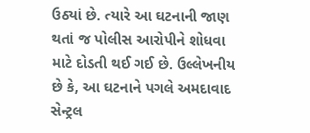ઉઠ્યાં છે. ત્યારે આ ઘટનાની જાણ થતાં જ પોલીસ આરોપીને શોધવા માટે દોડતી થઈ ગઈ છે. ઉલ્લેખનીય છે કે, આ ઘટનાને પગલે અમદાવાદ સેન્ટ્રલ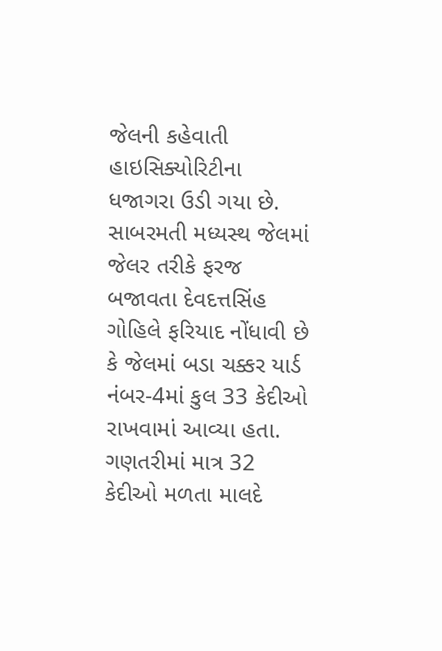જેલની કહેવાતી હાઇસિક્યોરિટીના ધજાગરા ઉડી ગયા છે. સાબરમતી મધ્યસ્થ જેલમાં જેલર તરીકે ફરજ બજાવતા દેવદત્તસિંહ ગોહિલે ફરિયાદ નોંધાવી છે કે જેલમાં બડા ચક્કર યાર્ડ નંબર-4માં કુલ 33 કેદીઓ રાખવામાં આવ્યા હતા. ગણતરીમાં માત્ર 32 કેદીઓ મળતા માલદે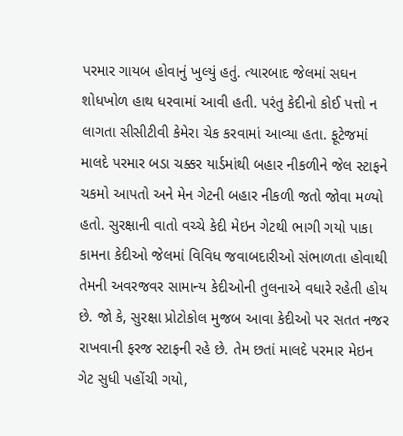પરમાર ગાયબ હોવાનું ખુલ્યું હતું. ત્યારબાદ જેલમાં સઘન શોધખોળ હાથ ધરવામાં આવી હતી. પરંતુ કેદીનો કોઈ પત્તો ન લાગતા સીસીટીવી કેમેરા ચેક કરવામાં આવ્યા હતા. ફૂટેજમાં માલદે પરમાર બડા ચક્કર યાર્ડમાંથી બહાર નીકળીને જેલ સ્ટાફને ચકમો આપતો અને મેન ગેટની બહાર નીકળી જતો જોવા મળ્યો હતો. સુરક્ષાની વાતો વચ્ચે કેદી મેઇન ગેટથી ભાગી ગયો પાકા કામના કેદીઓ જેલમાં વિવિધ જવાબદારીઓ સંભાળતા હોવાથી તેમની અવરજવર સામાન્ય કેદીઓની તુલનાએ વધારે રહેતી હોય છે. જો કે, સુરક્ષા પ્રોટોકોલ મુજબ આવા કેદીઓ પર સતત નજર રાખવાની ફરજ સ્ટાફની રહે છે. તેમ છતાં માલદે પરમાર મેઇન ગેટ સુધી પહોંચી ગયો,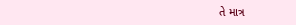તે માત્ર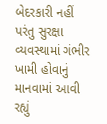બેદરકારી નહીં પરંતુ સુરક્ષા વ્યવસ્થામાં ગંભીર ખામી હોવાનું માનવામાં આવી રહ્યું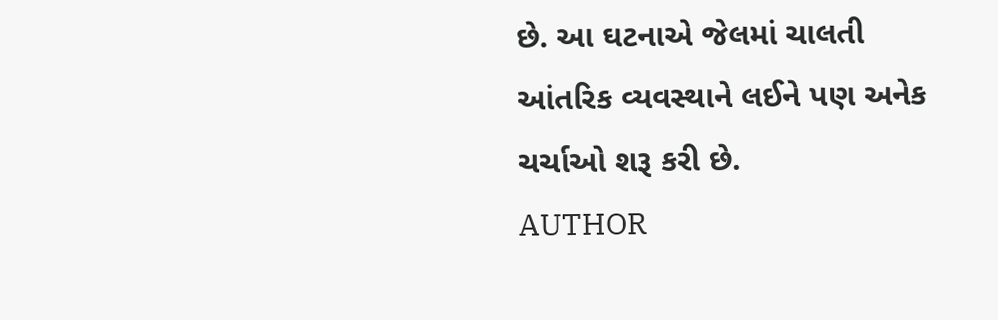છે. આ ઘટનાએ જેલમાં ચાલતી આંતરિક વ્યવસ્થાને લઈને પણ અનેક ચર્ચાઓ શરૂ કરી છે.
AUTHOR